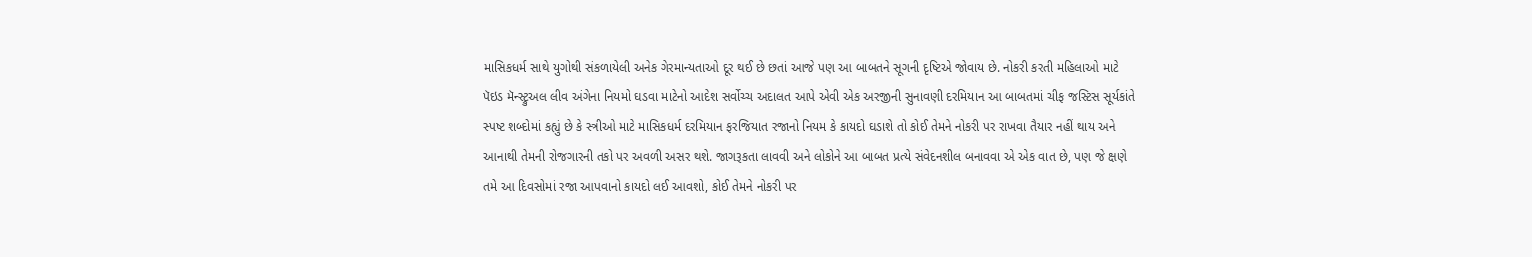માસિકધર્મ સાથે યુગોથી સંકળાયેલી અનેક ગેરમાન્યતાઓ દૂર થઈ છે છતાં આજે પણ આ બાબતને સૂગની દૃષ્ટિએ જોવાય છે. નોકરી કરતી મહિલાઓ માટે પૅઇડ મૅન્સ્ટ્રુઅલ લીવ અંગેના નિયમો ઘડવા માટેનો આદેશ સર્વોચ્ચ અદાલત આપે એવી એક અરજીની સુનાવણી દરમિયાન આ બાબતમાં ચીફ જસ્ટિસ સૂર્યકાંતે સ્પષ્ટ શબ્દોમાં કહ્યું છે કે સ્ત્રીઓ માટે માસિકધર્મ દરમિયાન ફરજિયાત રજાનો નિયમ કે કાયદો ઘડાશે તો કોઈ તેમને નોકરી પર રાખવા તૈયાર નહીં થાય અને આનાથી તેમની રોજગારની તકો પર અવળી અસર થશે. જાગરૂકતા લાવવી અને લોકોને આ બાબત પ્રત્યે સંવેદનશીલ બનાવવા એ એક વાત છે, પણ જે ક્ષણે તમે આ દિવસોમાં રજા આપવાનો કાયદો લઈ આવશો, કોઈ તેમને નોકરી પર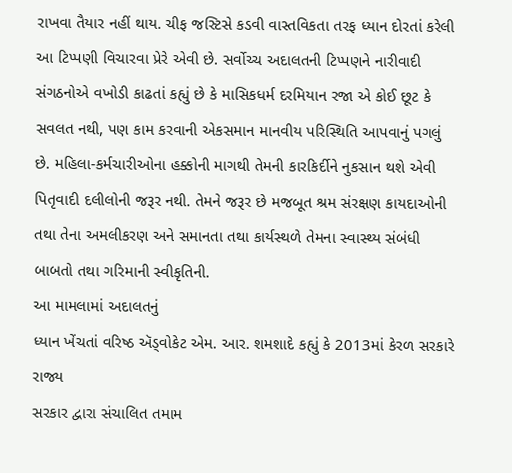રાખવા તૈયાર નહીં થાય. ચીફ જસ્ટિસે કડવી વાસ્તવિકતા તરફ ધ્યાન દોરતાં કરેલી આ ટિપ્પણી વિચારવા પ્રેરે એવી છે. સર્વોચ્ચ અદાલતની ટિપ્પણને નારીવાદી સંગઠનોએ વખોડી કાઢતાં કહ્યું છે કે માસિકધર્મ દરમિયાન રજા એ કોઈ છૂટ કે સવલત નથી, પણ કામ કરવાની એકસમાન માનવીય પરિસ્થિતિ આપવાનું પગલું છે. મહિલા-કર્મચારીઓના હક્કોની માગથી તેમની કારકિર્દીને નુકસાન થશે એવી પિતૃવાદી દલીલોની જરૂર નથી. તેમને જરૂર છે મજબૂત શ્રમ સંરક્ષણ કાયદાઓની તથા તેના અમલીકરણ અને સમાનતા તથા કાર્યસ્થળે તેમના સ્વાસ્થ્ય સંબંધી બાબતો તથા ગરિમાની સ્વીકૃતિની.
આ મામલામાં અદાલતનું
ધ્યાન ખેંચતાં વરિષ્ઠ ઍડ્વોકેટ એમ. આર. શમશાદે કહ્યું કે 2013માં કેરળ સરકારે રાજ્ય
સરકાર દ્વારા સંચાલિત તમામ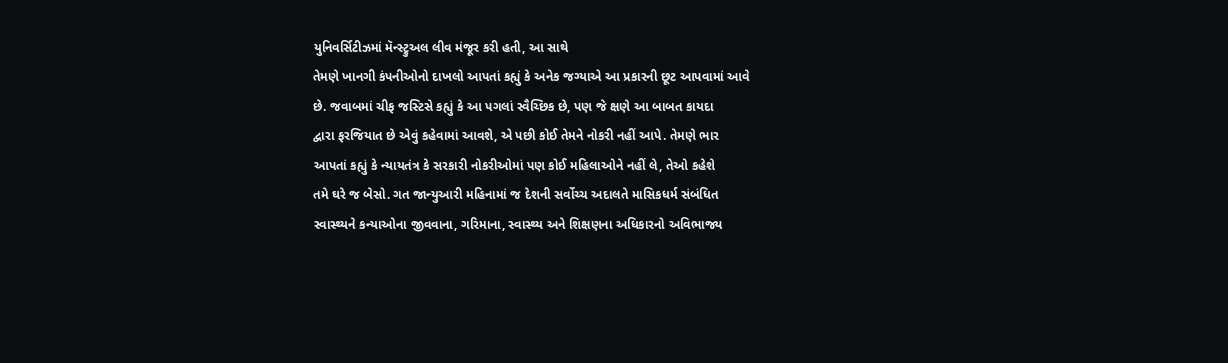યુનિવર્સિટીઝમાં મૅન્સ્ટ્રુઅલ લીવ મંજૂર કરી હતી, આ સાથે
તેમણે ખાનગી કંપનીઓનો દાખલો આપતાં કહ્યું કે અનેક જગ્યાએ આ પ્રકારની છૂટ આપવામાં આવે
છે. જવાબમાં ચીફ જસ્ટિસે કહ્યું કે આ પગલાં સ્વૈચ્છિક છે, પણ જે ક્ષણે આ બાબત કાયદા
દ્વારા ફરજિયાત છે એવું કહેવામાં આવશે, એ પછી કોઈ તેમને નોકરી નહીં આપે. તેમણે ભાર
આપતાં કહ્યું કે ન્યાયતંત્ર કે સરકારી નોકરીઓમાં પણ કોઈ મહિલાઓને નહીં લે, તેઓ કહેશે
તમે ઘરે જ બેસો. ગત જાન્યુઆરી મહિનામાં જ દેશની સર્વોચ્ચ અદાલતે માસિકધર્મ સંબંધિત
સ્વાસ્થ્યને કન્યાઓના જીવવાના, ગરિમાના, સ્વાસ્થ્ય અને શિક્ષણના અધિકારનો અવિભાજ્ય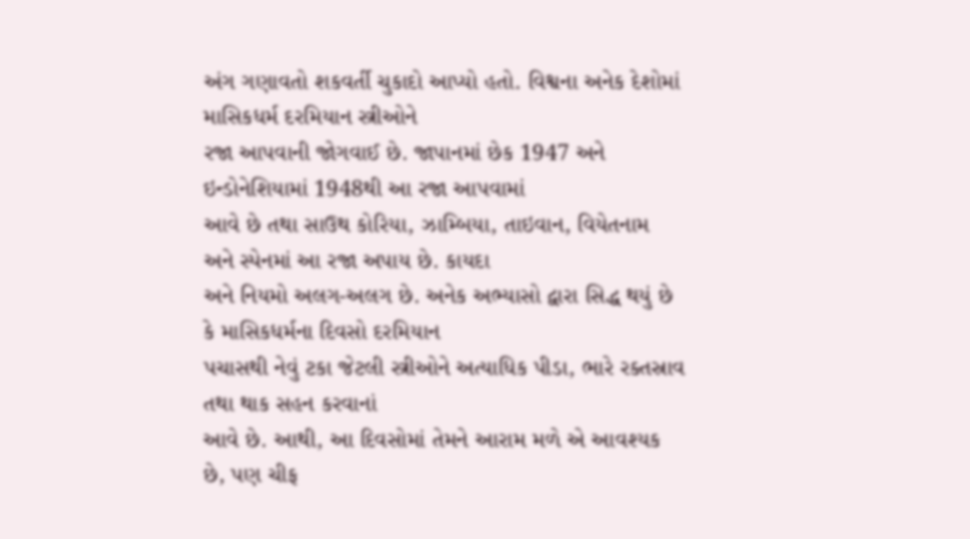અંગ ગણાવતો શકવર્તી ચુકાદો આપ્યો હતો. વિશ્વના અનેક દેશોમાં માસિકધર્મ દરમિયાન સ્ત્રીઓને
રજા આપવાની જોગવાઈ છે. જાપાનમાં છેક 1947 અને ઇન્ડોનેશિયામાં 1948થી આ રજા આપવામાં
આવે છે તથા સાઉથ કોરિયા, ઝામ્બિયા, તાઇવાન, વિયેતનામ અને સ્પેનમાં આ રજા અપાય છે. કાયદા
અને નિયમો અલગ-અલગ છે. અનેક અભ્યાસો દ્વારા સિદ્ધ થયું છે કે માસિકધર્મના દિવસો દરમિયાન
પચાસથી નેવું ટકા જેટલી સ્ત્રીઓને અત્યાધિક પીડા, ભારે રક્તસ્રાવ તથા થાક સહન કરવાનાં
આવે છે. આથી, આ દિવસોમાં તેમને આરામ મળે એ આવશ્યક છે, પણ ચીફ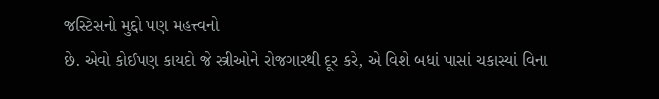જસ્ટિસનો મુદ્દો પણ મહત્ત્વનો
છે. એવો કોઈપણ કાયદો જે સ્ત્રીઓને રોજગારથી દૂર કરે, એ વિશે બધાં પાસાં ચકાસ્યાં વિના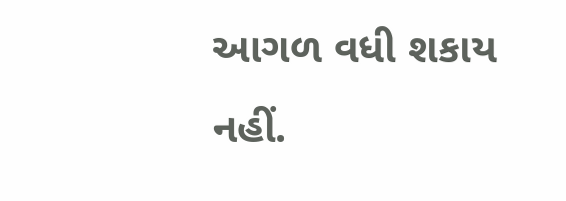આગળ વધી શકાય નહીં.